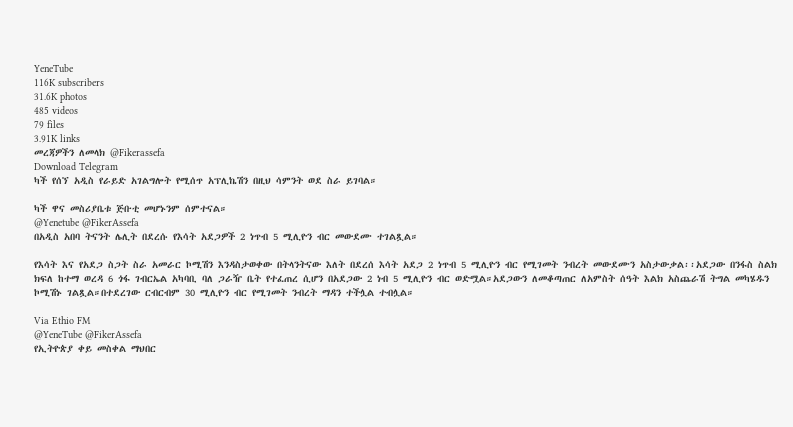YeneTube
116K subscribers
31.6K photos
485 videos
79 files
3.91K links
መረጃዎችን ለመላክ @Fikerassefa
Download Telegram
ካች የሰኘ አዲስ የራይድ አገልግሎት የሚሰጥ አፕሊኬሽን በዚህ ሳምንት ወደ ስራ ይገባል።

ካች ዋና መስሪያቤቱ ጅቡቲ መሆኑንም ሰምተናል።
@Yenetube @FikerAssefa
በአዲስ አበባ ትናንት ሌሊት በደረሱ የእሳት አደጋዎች 2 ነጥብ 5 ሚሊዮን ብር መውደሙ ተገልጿል።

የእሳት እና የአደጋ ስጋት ስራ አመራር ኮሚሽን እንዳስታወቀው በትላንትናው እለት በደረሰ እሳት አደጋ 2 ነጥብ 5 ሚሊዮን ብር የሚገመት ንብረት መውደሙን አስታውቃል፡፡አደጋው በንፋስ ስልክ ክፍለ ከተማ ወረዳ 6 ጎፋ ገብርኤል አካባቢ ባለ ጋራዥ ቤት የተፈጠረ ሲሆን በአደጋው 2 ነብ 5 ሚሊዮን ብር ወድሟል።አደጋውን ለመቆጣጠር ለአምስት ሰዓት እልክ አስጨራሽ ትግል መካሄዱን ኮሚሽኑ ገልጿል።በተደረገው ርብርብም 30 ሚሊዮን ብር የሚገመት ንብረት ማዳን ተችሏል ተብሏል።

Via Ethio FM
@YeneTube @FikerAssefa
የኢትዮጵያ ቀይ መስቀል ማህበር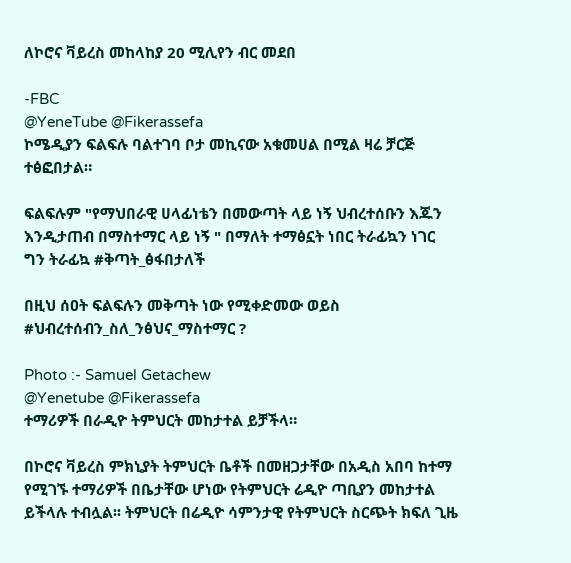ለኮሮና ቫይረስ መከላከያ 20 ሚሊየን ብር መደበ

-FBC
@YeneTube @Fikerassefa
ኮሜዲያን ፍልፍሉ ባልተገባ ቦታ መኪናው አቁመሀል በሚል ዛሬ ቻርጅ ተፅፎበታል።

ፍልፍሉም "የማህበራዊ ሀላፊነቴን በመውጣት ላይ ነኝ ህብረተሰቡን እጁን እንዲታጠብ በማስተማር ላይ ነኝ " በማለት ተማፅኗት ነበር ትራፊኳን ነገር ግን ትራፊኳ #ቅጣት_ፅፋበታለች

በዚህ ሰዐት ፍልፍሉን መቅጣት ነው የሚቀድመው ወይስ #ህብረተሰብን_ስለ_ንፅህና_ማስተማር ?

Photo :- Samuel Getachew
@Yenetube @Fikerassefa
ተማሪዎች በራዲዮ ትምህርት መከታተል ይቻችላ።

በኮሮና ቫይረስ ምክኒያት ትምህርት ቤቶች በመዘጋታቸው በአዲስ አበባ ከተማ የሚገኙ ተማሪዎች በቤታቸው ሆነው የትምህርት ሬዲዮ ጣቢያን መከታተል ይችላሉ ተብሏል፡፡ ትምህርት በሬዲዮ ሳምንታዊ የትምህርት ስርጭት ክፍለ ጊዜ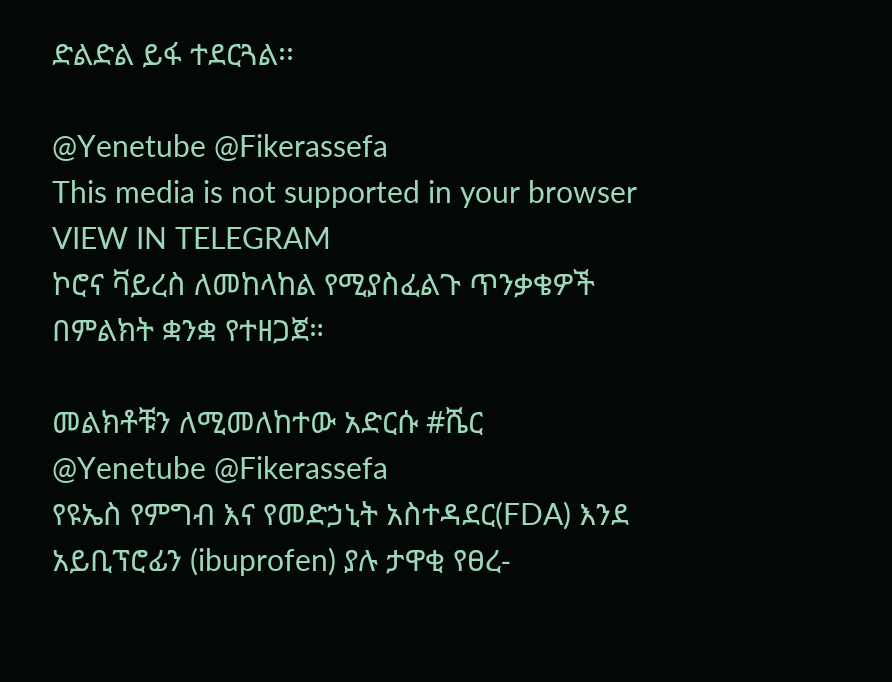ድልድል ይፋ ተደርጓል፡፡

@Yenetube @Fikerassefa
This media is not supported in your browser
VIEW IN TELEGRAM
ኮሮና ቫይረስ ለመከላከል የሚያስፈልጉ ጥንቃቄዎች በምልክት ቋንቋ የተዘጋጀ።

መልክቶቹን ለሚመለከተው አድርሱ #ሼር
@Yenetube @Fikerassefa
የዩኤስ የምግብ እና የመድኃኒት አስተዳደር(FDA) እንደ አይቢፕሮፊን (ibuprofen) ያሉ ታዋቂ የፀረ-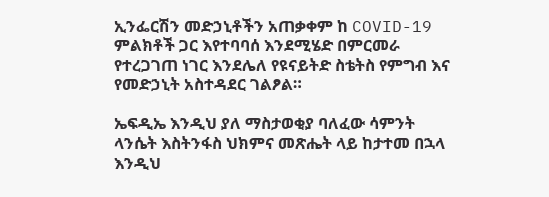ኢንፌርሽን መድኃኒቶችን አጠቃቀም ከ COVID-19 ምልክቶች ጋር እየተባባሰ እንደሚሄድ በምርመራ የተረጋገጠ ነገር እንደሌለ የዩናይትድ ስቴትስ የምግብ እና የመድኃኒት አስተዳደር ገልፆል።

ኤፍዲኤ እንዲህ ያለ ማስታወቂያ ባለፈው ሳምንት ላንሴት እስትንፋስ ህክምና መጽሔት ላይ ከታተመ በኋላ እንዲህ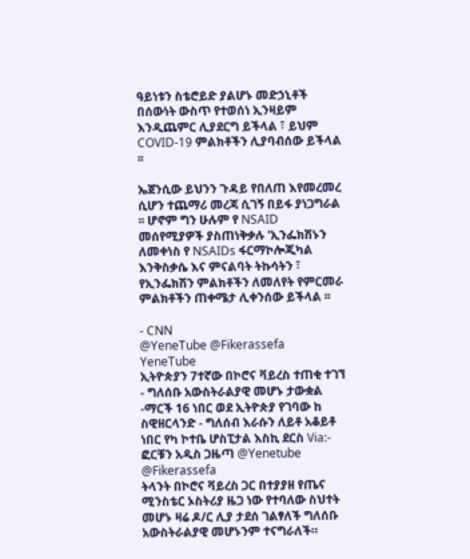ዓይነቱን ስቴሮይድ ያልሆኑ መድኃኒቶች በሰውነት ውስጥ የተወሰነ ኢንዛይም እንዲጨምር ሊያደርግ ይችላል ፣ ይህም COVID-19 ምልክቶችን ሊያባብሰው ይችላል ፡፡

ኤጀንሲው ይህንን ጉዳይ የበለጠ እየመረመረ ሲሆን ተጨማሪ መረጃ ሲገኝ በይፋ ያነጋግራል ፡፡ ሆኖም ግን ሁሉም የ NSAID መሰየሚያዎች ያስጠነቅቃሉ 'ኢንፌክሽኑን ለመቀነስ የ NSAIDs ፋርማኮሎጂካል እንቅስቃሴ እና ምናልባት ትኩሳትን ፣ የኢንፌክሽን ምልክቶችን ለመለየት የምርመራ ምልክቶችን ጠቀሜታ ሊቀንሰው ይችላል ፡፡

- CNN
@YeneTube @Fikerassefa
YeneTube
ኢትዮጵያን 7ተኛው በኮሮና ቫይረስ ተጠቂ ተገኘ - ግለሰቡ አውስትራልያዊ መሆኑ ታውቋል -ማርች 16 ነበር ወደ ኢትዮጵያ የገባው ከ ስዊዘርላንድ - ግለሰብ እራሱን ለይቶ አቆይቶ ነበር የካ ኮተቤ ሆስፒታል እስኪ ደርስ Via:- ፎርቹን አዲስ ጋዜጣ @Yenetube @Fikerassefa
ትላንት በኮሮና ቫይረስ ጋር በተያያዘ የጤና ሚንስቴር ኦስትሪያ ዜጋ ነው የተባለው ስህተት መሆኑ ዛሬ ዶ/ር ሊያ ታደሰ ገልፃለች ግለሰቡ አውስትራልያዊ መሆኑንም ተናግራለች።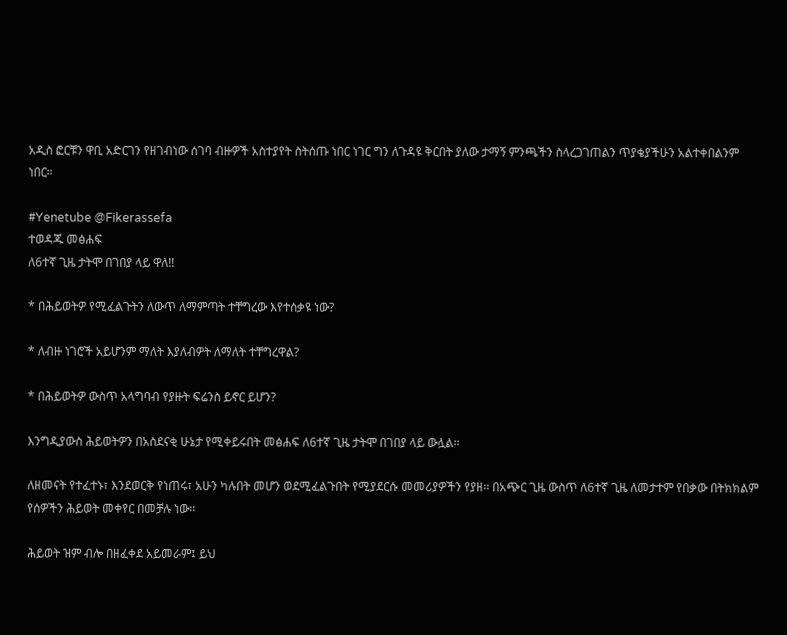አዲስ ፎርቹን ዋቢ አድርገን የዘገብነው ሰገባ ብዙዎች አስተያየት ስትሰጡ ነበር ነገር ግን ለጉዳዩ ቅርበት ያለው ታማኝ ምንጫችን ስላረጋገጠልን ጥያቄያችሁን አልተቀበልንም ነበር።

#Yenetube @Fikerassefa
ተወዳጁ መፅሐፍ
ለ6ተኛ ጊዜ ታትሞ በገበያ ላይ ዋለ!!

* በሕይወትዎ የሚፈልጉትን ለውጥ ለማምጣት ተቸግረው እየተሰቃዩ ነው?

* ለብዙ ነገሮች አይሆንም ማለት እያለብዎት ለማለት ተቸግረዋል?

* በሕይወትዎ ውስጥ አላግባብ የያዙት ፍሬንስ ይኖር ይሆን?

እንግዲያውስ ሕይወትዎን በአስደናቂ ሁኔታ የሚቀይሩበት መፅሐፍ ለ6ተኛ ጊዜ ታትሞ በገበያ ላይ ውሏል፡፡

ለዘመናት የተፈተኑ፣ እንደወርቅ የነጠሩ፣ አሁን ካሉበት መሆን ወደሚፈልጉበት የሚያደርሱ መመሪያዎችን የያዘ፡፡ በአጭር ጊዜ ውስጥ ለ6ተኛ ጊዜ ለመታተም የበቃው በትክክልም የሰዎችን ሕይወት መቀየር በመቻሉ ነው፡፡

ሕይወት ዝም ብሎ በዘፈቀደ አይመራም፤ ይህ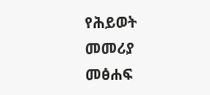የሕይወት መመሪያ መፅሐፍ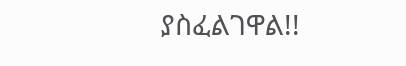ያስፈልገዋል!!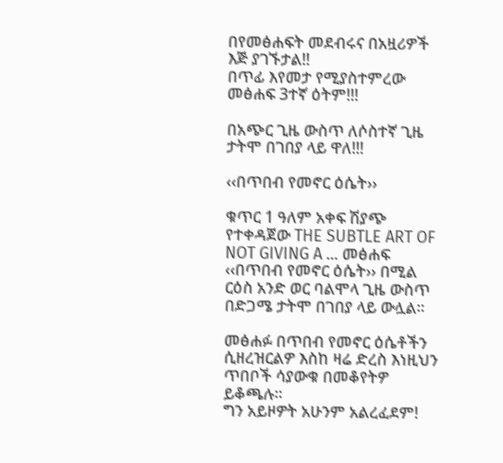በየመፅሐፍት መደብሩና በአዟሪዎች እጅ ያገኙታል!!
በጥፊ እየመታ የሚያስተምረው መፅሐፍ 3ተኛ ዕትም!!!

በአጭር ጊዜ ውስጥ ለሶስተኛ ጊዜ ታትሞ በገበያ ላይ ዋለ!!!

‹‹በጥበብ የመኖር ዕሴት››

ቁጥር 1 ዓለም አቀፍ ሽያጭ የተቀዳጀው THE SUBTLE ART OF NOT GIVING A ... መፅሐፍ ‹‹በጥበብ የመኖር ዕሴት›› በሚል ርዕስ አንድ ወር ባልሞላ ጊዜ ውስጥ በድጋሜ ታትሞ በገበያ ላይ ውሏል፡፡

መፅሐፉ በጥበብ የመኖር ዕሴቶችን ሲዘረዝርልዎ እስከ ዛሬ ድረስ እነዚህን ጥበቦች ሳያውቁ በመቆየትዎ ይቆጫሉ፡፡
ግን አይዞዎት አሁንም አልረፈደም!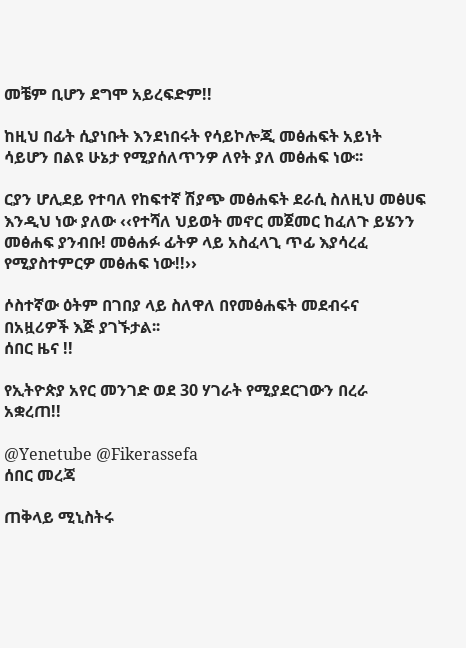መቼም ቢሆን ደግሞ አይረፍድም!!

ከዚህ በፊት ሲያነቡት እንደነበሩት የሳይኮሎጂ መፅሐፍት አይነት ሳይሆን በልዩ ሁኔታ የሚያሰለጥንዎ ለየት ያለ መፅሐፍ ነው፡፡

ርያን ሆሊደይ የተባለ የከፍተኛ ሽያጭ መፅሐፍት ደራሲ ስለዚህ መፅሀፍ እንዲህ ነው ያለው ‹‹የተሻለ ህይወት መኖር መጀመር ከፈለጉ ይሄንን መፅሐፍ ያንብቡ! መፅሐፉ ፊትዎ ላይ አስፈላጊ ጥፊ እያሳረፈ የሚያስተምርዎ መፅሐፍ ነው!!››

ሶስተኛው ዕትም በገበያ ላይ ስለዋለ በየመፅሐፍት መደብሩና በአዟሪዎች እጅ ያገኙታል፡፡
ሰበር ዜና !!

የኢትዮጵያ አየር መንገድ ወደ 30 ሃገራት የሚያደርገውን በረራ አቋረጠ!!

@Yenetube @Fikerassefa
ሰበር መረጃ

ጠቅላይ ሚኒስትሩ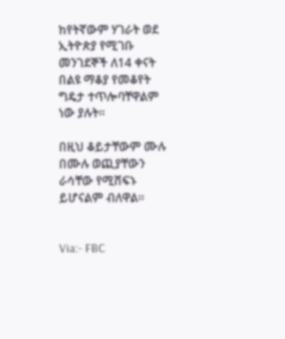ከየትኛውም ሃገራት ወደ ኢትዮጵያ የሚገቡ መንገደኞች ለ14 ቀናት በልዩ ማቆያ የመቆየት ግዴታ ተጥሎባቸዋልም ነው ያሉት።

በዚህ ቆይታቸውም ሙሉ በሙሉ ወጪያቸውን ራሳቸው የሚሸፍኑ ይሆናልም ብለዋል።


Via:- FBC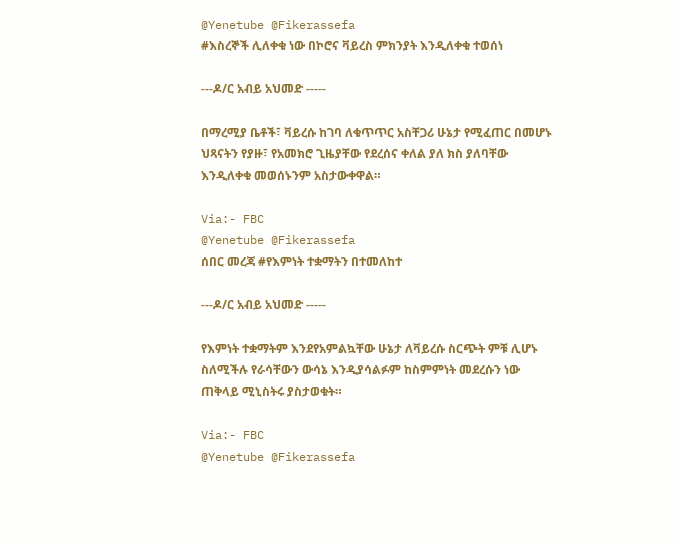@Yenetube @Fikerassefa
#እስረኞች ሊለቀቁ ነው በኮሮና ቫይረስ ምክንያት እንዲለቀቁ ተወሰነ

---ዶ/ር አብይ አህመድ -----

በማረሚያ ቤቶች፣ ቫይረሱ ከገባ ለቁጥጥር አስቸጋሪ ሁኔታ የሚፈጠር በመሆኑ ህጻናትን የያዙ፣ የአመክሮ ጊዜያቸው የደረሰና ቀለል ያለ ክስ ያለባቸው እንዲለቀቁ መወሰኑንም አስታውቀዋል።

Via:- FBC
@Yenetube @Fikerassefa
ሰበር መረጃ #የእምነት ተቋማትን በተመለከተ

---ዶ/ር አብይ አህመድ -----

የእምነት ተቋማትም እንደየአምልኳቸው ሁኔታ ለቫይረሱ ስርጭት ምቹ ሊሆኑ ስለሚችሉ የራሳቸውን ውሳኔ እንዲያሳልፉም ከስምምነት መደረሱን ነው ጠቅላይ ሚኒስትሩ ያስታወቁት።

Via:- FBC
@Yenetube @Fikerassefa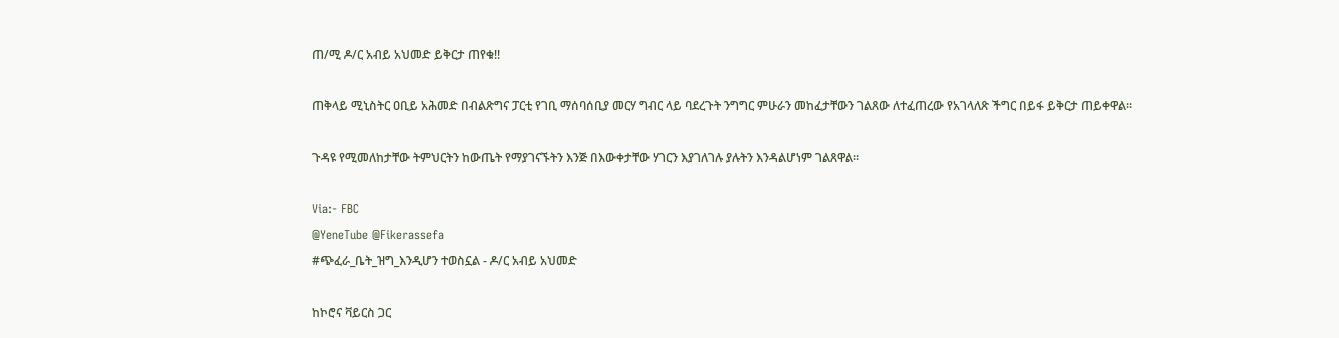ጠ/ሚ ዶ/ር አብይ አህመድ ይቅርታ ጠየቁ!!

ጠቅላይ ሚኒስትር ዐቢይ አሕመድ በብልጽግና ፓርቲ የገቢ ማሰባሰቢያ መርሃ ግብር ላይ ባደረጉት ንግግር ምሁራን መከፈታቸውን ገልጸው ለተፈጠረው የአገላለጽ ችግር በይፋ ይቅርታ ጠይቀዋል።

ጉዳዩ የሚመለከታቸው ትምህርትን ከውጤት የማያገናኙትን እንጅ በእውቀታቸው ሃገርን እያገለገሉ ያሉትን እንዳልሆነም ገልጸዋል።

Via:- FBC
@YeneTube @Fikerassefa
#ጭፈራ_ቤት_ዝግ_እንዲሆን ተወስኗል - ዶ/ር አብይ አህመድ

ከኮሮና ቫይርስ ጋር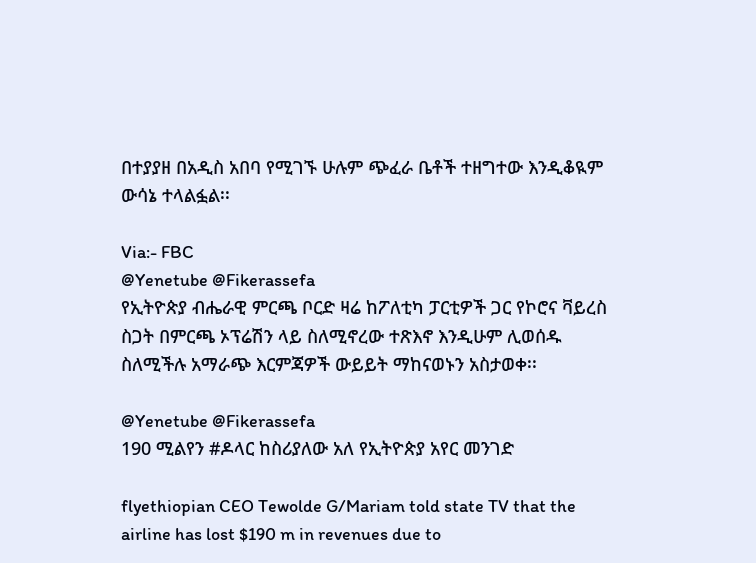በተያያዘ በአዲስ አበባ የሚገኙ ሁሉም ጭፈራ ቤቶች ተዘግተው እንዲቆዪም ውሳኔ ተላልፏል፡፡

Via:- FBC
@Yenetube @Fikerassefa
የኢትዮጵያ ብሔራዊ ምርጫ ቦርድ ዛሬ ከፖለቲካ ፓርቲዎች ጋር የኮሮና ቫይረስ ስጋት በምርጫ ኦፕሬሽን ላይ ስለሚኖረው ተጽእኖ እንዲሁም ሊወሰዱ ስለሚችሉ አማራጭ እርምጃዎች ውይይት ማከናወኑን አስታወቀ፡፡

@Yenetube @Fikerassefa
190 ሚልየን #ዶላር ከስሪያለው አለ የኢትዮጵያ አየር መንገድ

flyethiopian CEO Tewolde G/Mariam told state TV that the airline has lost $190 m in revenues due to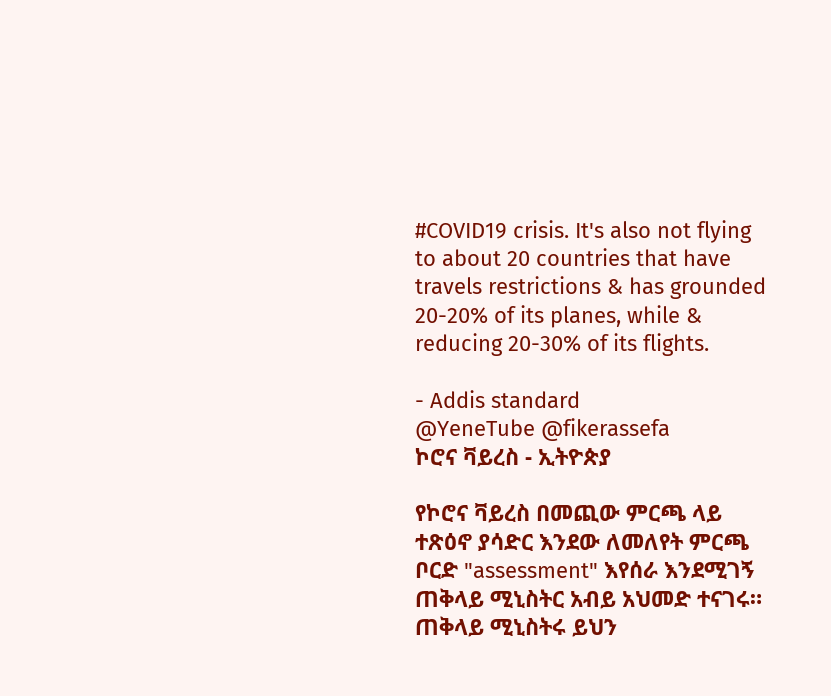#COVID19 crisis. It's also not flying to about 20 countries that have travels restrictions & has grounded 20-20% of its planes, while & reducing 20-30% of its flights.

- Addis standard
@YeneTube @fikerassefa
ኮሮና ቫይረስ - ኢትዮጵያ

የኮሮና ቫይረስ በመጪው ምርጫ ላይ ተጽዕኖ ያሳድር እንደው ለመለየት ምርጫ ቦርድ "assessment" እየሰራ እንደሚገኝ ጠቅላይ ሚኒስትር አብይ አህመድ ተናገሩ። ጠቅላይ ሚኒስትሩ ይህን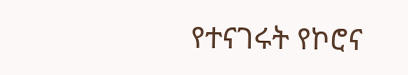የተናገሩት የኮሮና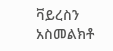ቫይረስን አስመልክቶ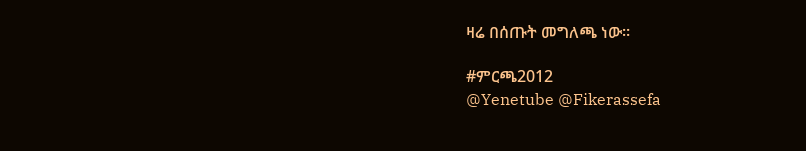ዛሬ በሰጡት መግለጫ ነው።

#ምርጫ2012
@Yenetube @Fikerassefa